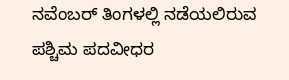ನವೆಂಬರ್ ತಿಂಗಳಲ್ಲಿ ನಡೆಯಲಿರುವ ಪಶ್ಚಿಮ ಪದವೀಧರ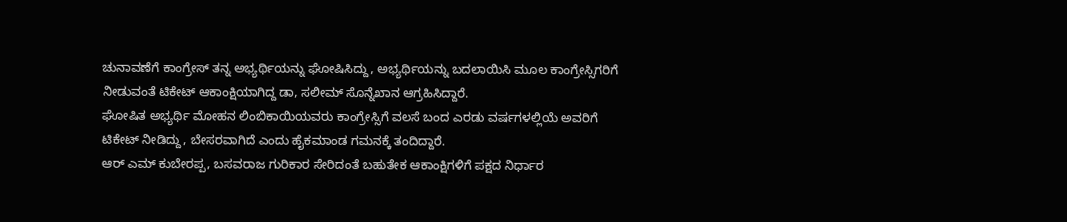ಚುನಾವಣೆಗೆ ಕಾಂಗ್ರೇಸ್ ತನ್ನ ಅಭ್ಯರ್ಥಿಯನ್ನು ಘೋಷಿಸಿದ್ದು, ಅಭ್ಯರ್ಥಿಯನ್ನು ಬದಲಾಯಿಸಿ ಮೂಲ ಕಾಂಗ್ರೇಸ್ಸಿಗರಿಗೆ ನೀಡುವಂತೆ ಟಿಕೇಟ್ ಆಕಾಂಕ್ಷಿಯಾಗಿದ್ದ ಡಾ, ಸಲೀಮ್ ಸೊನ್ನೆಖಾನ ಆಗ್ರಹಿಸಿದ್ದಾರೆ.
ಘೋಷಿತ ಅಭ್ಯರ್ಥಿ ಮೋಹನ ಲಿಂಬಿಕಾಯಿಯವರು ಕಾಂಗ್ರೇಸ್ಸಿಗೆ ವಲಸೆ ಬಂದ ಎರಡು ವರ್ಷಗಳಲ್ಲಿಯೆ ಅವರಿಗೆ ಟಿಕೇಟ್ ನೀಡಿದ್ದು, ಬೇಸರವಾಗಿದೆ ಎಂದು ಹೈಕಮಾಂಡ ಗಮನಕ್ಕೆ ತಂದಿದ್ದಾರೆ.
ಆರ್ ಎಮ್ ಕುಬೇರಪ್ಪ, ಬಸವರಾಜ ಗುರಿಕಾರ ಸೇರಿದಂತೆ ಬಹುತೇಕ ಆಕಾಂಕ್ಷಿಗಳಿಗೆ ಪಕ್ಷದ ನಿರ್ಧಾರ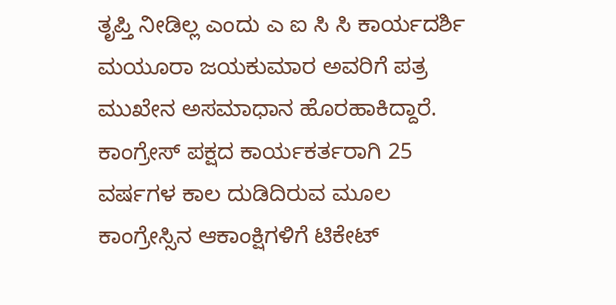ತೃಪ್ತಿ ನೀಡಿಲ್ಲ ಎಂದು ಎ ಐ ಸಿ ಸಿ ಕಾರ್ಯದರ್ಶಿ ಮಯೂರಾ ಜಯಕುಮಾರ ಅವರಿಗೆ ಪತ್ರ ಮುಖೇನ ಅಸಮಾಧಾನ ಹೊರಹಾಕಿದ್ದಾರೆ.
ಕಾಂಗ್ರೇಸ್ ಪಕ್ಷದ ಕಾರ್ಯಕರ್ತರಾಗಿ 25 ವರ್ಷಗಳ ಕಾಲ ದುಡಿದಿರುವ ಮೂಲ ಕಾಂಗ್ರೇಸ್ಸಿನ ಆಕಾಂಕ್ಷಿಗಳಿಗೆ ಟಿಕೇಟ್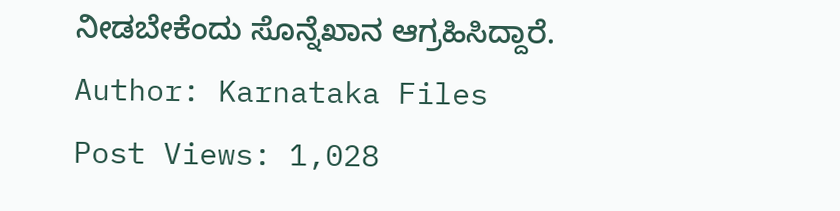ನೀಡಬೇಕೆಂದು ಸೊನ್ನೆಖಾನ ಆಗ್ರಹಿಸಿದ್ದಾರೆ.
Author: Karnataka Files
Post Views: 1,028